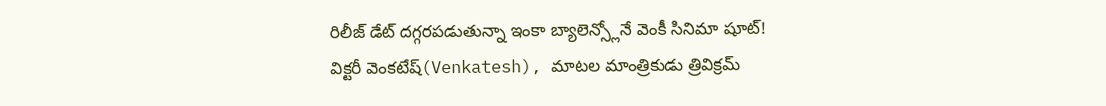రిలీజ్ డేట్ దగ్గరపడుతున్నా ఇంకా బ్యాలెన్స్లోనే వెంకీ సినిమా షూట్!
విక్టరీ వెంకటేష్(Venkatesh), మాటల మాంత్రికుడు త్రివిక్రమ్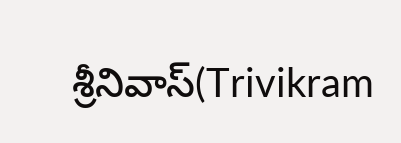శ్రీనివాస్(Trivikram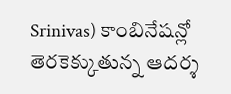Srinivas) కాంబినేషన్లో తెరకెక్కుతున్న ఆదర్శ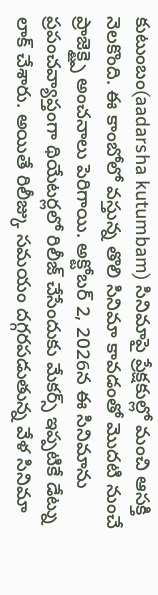కుటుంబం(aadarsha kutumbam) సినిమాపై ప్రేక్షకుల్లో మంచి ఆసక్తి నెలకొంది. ఈ కాంబోలో వస్తున్న తొలి సినిమా కావడంతో మొదటి నుంచే ప్రాజెక్ట్పై అంచనాలు పెరిగాయి. అక్టోబర్ 2, 2026న ఈ సినిమాను ప్రపంచవ్యాప్తంగా థియేటర్లలో రిలీజ్ చేసేందుకు మేకర్స్ ఇప్పటికే డేట్ను లాక్ చేశారు. అయితే రిలీజ్కు సమయం దగ్గరపడుతున్న వేళ సినిమా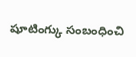షూటింగ్కు సంబంధించి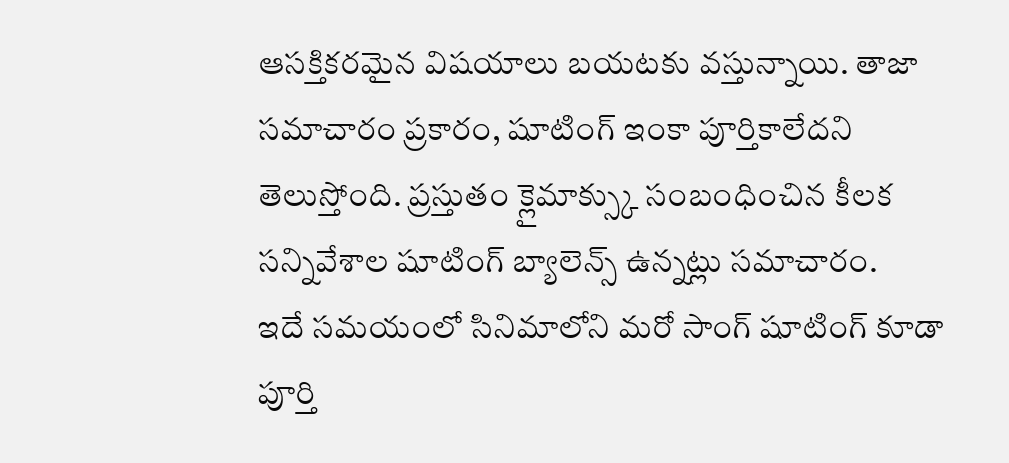ఆసక్తికరమైన విషయాలు బయటకు వస్తున్నాయి. తాజా సమాచారం ప్రకారం, షూటింగ్ ఇంకా పూర్తికాలేదని తెలుస్తోంది. ప్రస్తుతం క్లైమాక్స్కు సంబంధించిన కీలక సన్నివేశాల షూటింగ్ బ్యాలెన్స్ ఉన్నట్లు సమాచారం.
ఇదే సమయంలో సినిమాలోని మరో సాంగ్ షూటింగ్ కూడా పూర్తి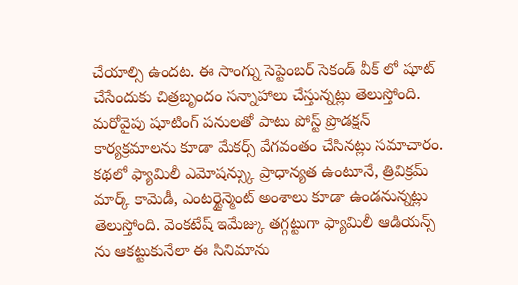చేయాల్సి ఉందట. ఈ సాంగ్ను సెప్టెంబర్ సెకండ్ వీక్ లో షూట్ చేసేందుకు చిత్రబృందం సన్నాహాలు చేస్తున్నట్లు తెలుస్తోంది. మరోవైపు షూటింగ్ పనులతో పాటు పోస్ట్ ప్రొడక్షన్ కార్యక్రమాలను కూడా మేకర్స్ వేగవంతం చేసినట్లు సమాచారం. కథలో ఫ్యామిలీ ఎమోషన్స్కు ప్రాధాన్యత ఉంటూనే, త్రివిక్రమ్ మార్క్ కామెడీ, ఎంటర్టైన్మెంట్ అంశాలు కూడా ఉండనున్నట్లు తెలుస్తోంది. వెంకటేష్ ఇమేజ్కు తగ్గట్టుగా ఫ్యామిలీ ఆడియన్స్ ను ఆకట్టుకునేలా ఈ సినిమాను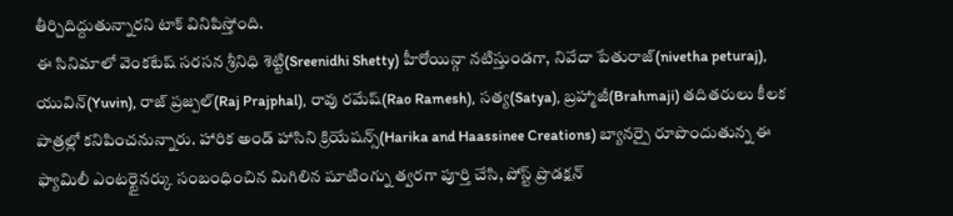తీర్చిదిద్దుతున్నారని టాక్ వినిపిస్తోంది.
ఈ సినిమాలో వెంకటేష్ సరసన శ్రీనిధి శెట్టి(Sreenidhi Shetty) హీరోయిన్గా నటిస్తుండగా, నివేదా పేతురాజ్(nivetha peturaj), యువిన్(Yuvin), రాజ్ ప్రజ్పల్(Raj Prajphal), రావు రమేష్(Rao Ramesh), సత్య(Satya), బ్రహ్మాజీ(Brahmaji) తదితరులు కీలక పాత్రల్లో కనిపించనున్నారు. హారిక అండ్ హాసిని క్రియేషన్స్(Harika and Haassinee Creations) బ్యానర్పై రూపొందుతున్న ఈ ఫ్యామిలీ ఎంటర్టైనర్కు సంబంధించిన మిగిలిన షూటింగ్ను త్వరగా పూర్తి చేసి, పోస్ట్ ప్రొడక్షన్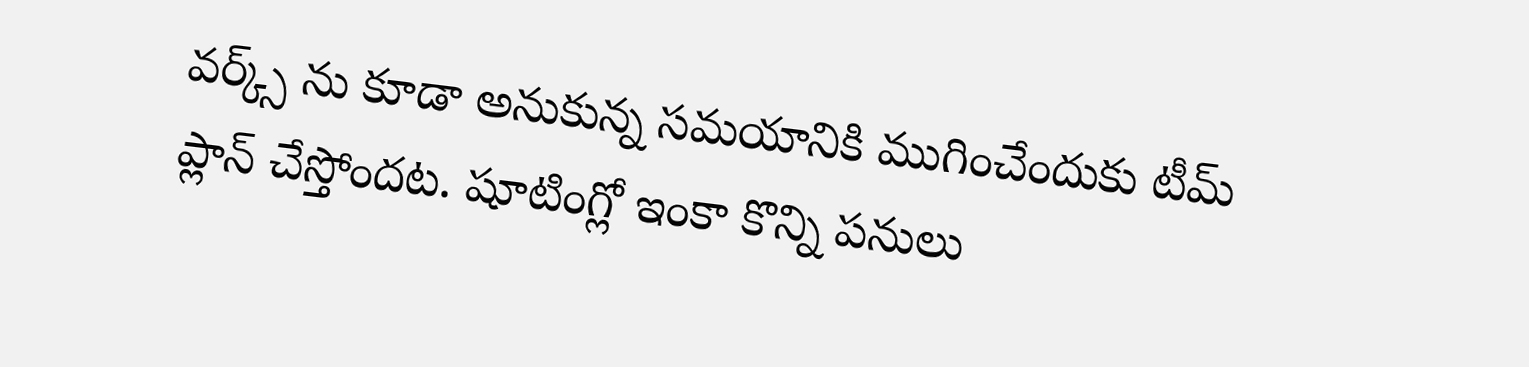వర్క్స్ ను కూడా అనుకున్న సమయానికి ముగించేందుకు టీమ్ ప్లాన్ చేస్తోందట. షూటింగ్లో ఇంకా కొన్ని పనులు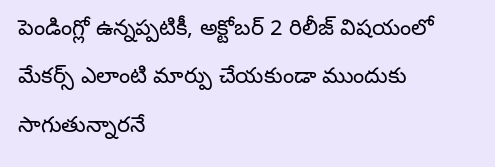పెండింగ్లో ఉన్నప్పటికీ, అక్టోబర్ 2 రిలీజ్ విషయంలో మేకర్స్ ఎలాంటి మార్పు చేయకుండా ముందుకు సాగుతున్నారనే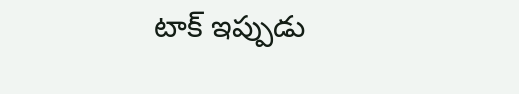టాక్ ఇప్పుడు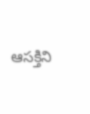ఆసక్తిని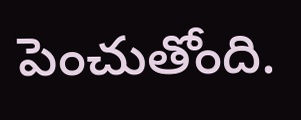పెంచుతోంది.